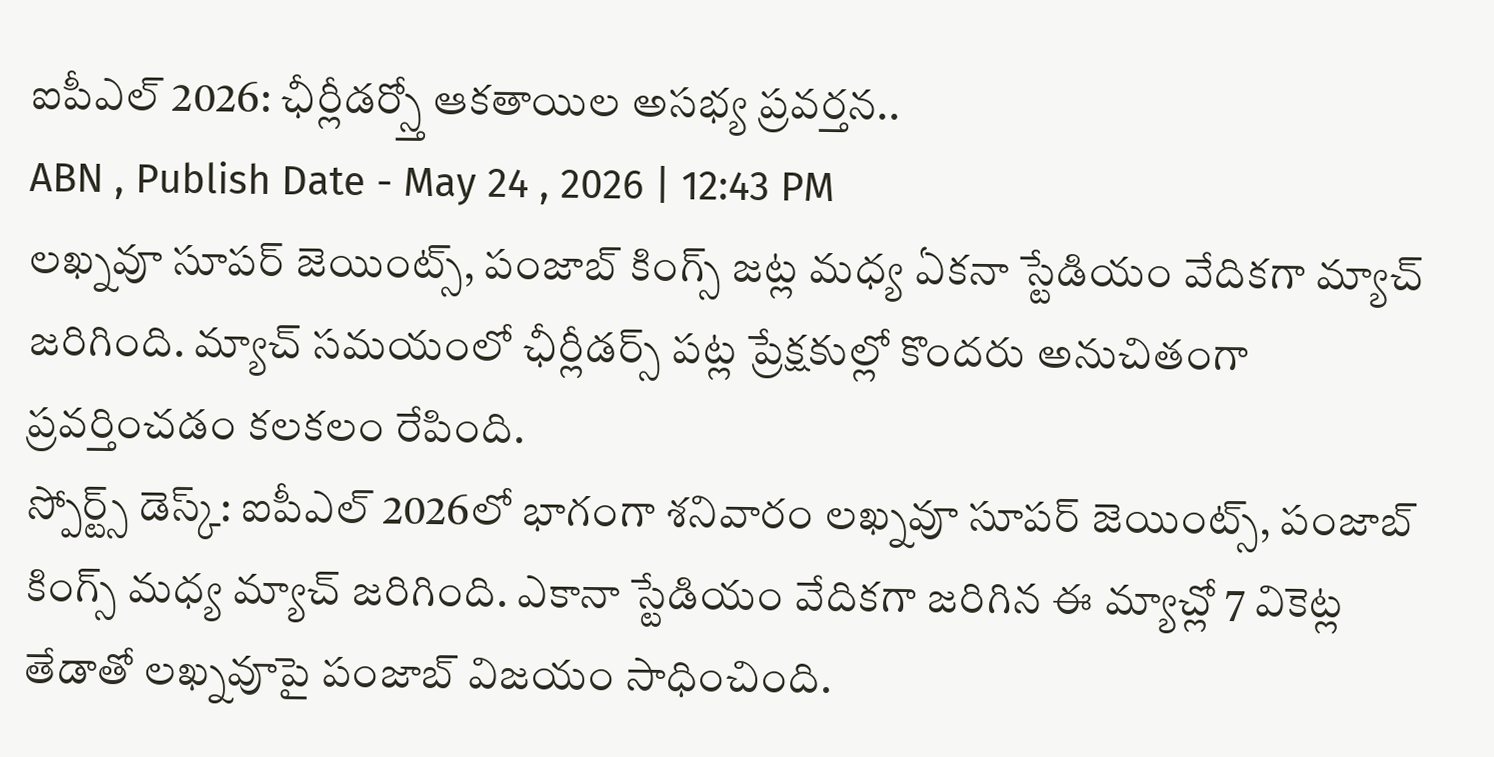ఐపీఎల్ 2026: ఛీర్లీడర్స్తో ఆకతాయిల అసభ్య ప్రవర్తన..
ABN , Publish Date - May 24 , 2026 | 12:43 PM
లఖ్నవూ సూపర్ జెయింట్స్, పంజాబ్ కింగ్స్ జట్ల మధ్య ఏకనా స్టేడియం వేదికగా మ్యాచ్ జరిగింది. మ్యాచ్ సమయంలో ఛీర్లీడర్స్ పట్ల ప్రేక్షకుల్లో కొందరు అనుచితంగా ప్రవర్తించడం కలకలం రేపింది.
స్పోర్ట్స్ డెస్క్: ఐపీఎల్ 2026లో భాగంగా శనివారం లఖ్నవూ సూపర్ జెయింట్స్, పంజాబ్ కింగ్స్ మధ్య మ్యాచ్ జరిగింది. ఎకానా స్టేడియం వేదికగా జరిగిన ఈ మ్యాచ్లో 7 వికెట్ల తేడాతో లఖ్నవూపై పంజాబ్ విజయం సాధించింది.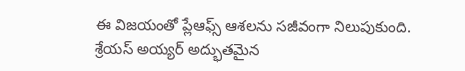ఈ విజయంతో ప్లేఆఫ్స్ ఆశలను సజీవంగా నిలుపుకుంది. శ్రేయస్ అయ్యర్ అద్భుతమైన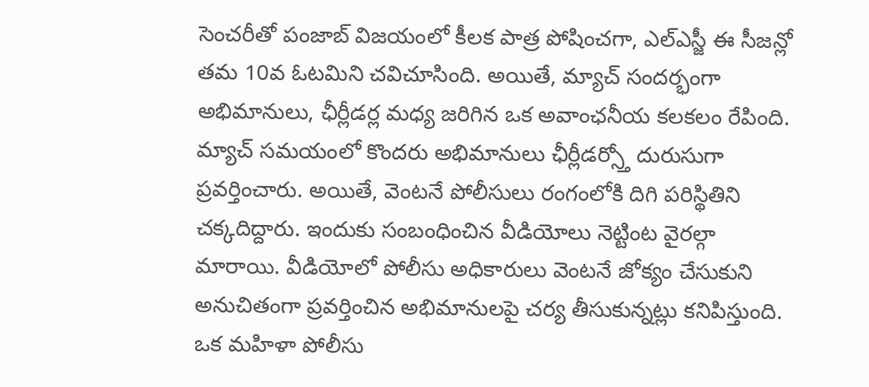సెంచరీతో పంజాబ్ విజయంలో కీలక పాత్ర పోషించగా, ఎల్ఎస్జీ ఈ సీజన్లో తమ 10వ ఓటమిని చవిచూసింది. అయితే, మ్యాచ్ సందర్భంగా అభిమానులు, ఛీర్లీడర్ల మధ్య జరిగిన ఒక అవాంఛనీయ కలకలం రేపింది.
మ్యాచ్ సమయంలో కొందరు అభిమానులు ఛీర్లీడర్స్తో దురుసుగా ప్రవర్తించారు. అయితే, వెంటనే పోలీసులు రంగంలోకి దిగి పరిస్థితిని చక్కదిద్దారు. ఇందుకు సంబంధించిన వీడియోలు నెట్టింట వైరల్గా మారాయి. వీడియోలో పోలీసు అధికారులు వెంటనే జోక్యం చేసుకుని అనుచితంగా ప్రవర్తించిన అభిమానులపై చర్య తీసుకున్నట్లు కనిపిస్తుంది. ఒక మహిళా పోలీసు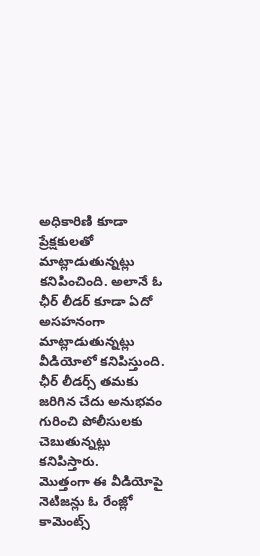అధికారిణి కూడా ప్రేక్షకులతో మాట్లాడుతున్నట్లు కనిపించింది. అలానే ఓ ఛీర్ లీడర్ కూడా ఏదో అసహనంగా మాట్లాడుతున్నట్లు వీడియోలో కనిపిస్తుంది. ఛీర్ లీడర్స్ తమకు జరిగిన చేదు అనుభవం గురించి పోలీసులకు చెబుతున్నట్లు కనిపిస్తారు.
మొత్తంగా ఈ వీడియోపై నెటిజన్లు ఓ రేంజ్లో కామెంట్స్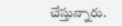చేస్తున్నారు.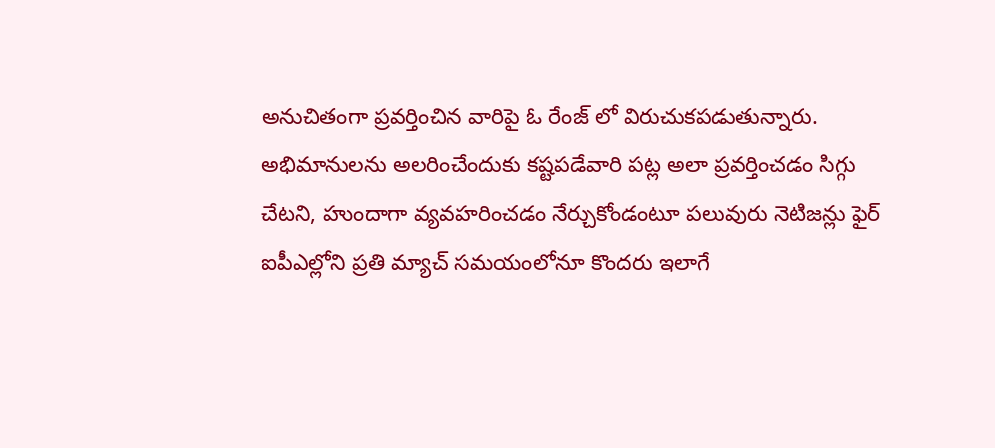అనుచితంగా ప్రవర్తించిన వారిపై ఓ రేంజ్ లో విరుచుకపడుతున్నారు. అభిమానులను అలరించేందుకు కష్టపడేవారి పట్ల అలా ప్రవర్తించడం సిగ్గు చేటని, హుందాగా వ్యవహరించడం నేర్చుకోండంటూ పలువురు నెటిజన్లు ఫైర్ ఐపీఎల్లోని ప్రతి మ్యాచ్ సమయంలోనూ కొందరు ఇలాగే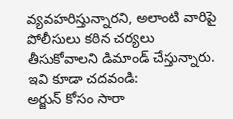వ్యవహరిస్తున్నారని, అలాంటి వారిపై పోలీసులు కఠిన చర్యలు తీసుకోవాలని డిమాండ్ చేస్తున్నారు.
ఇవి కూడా చదవండి:
అర్జున్ కోసం సారా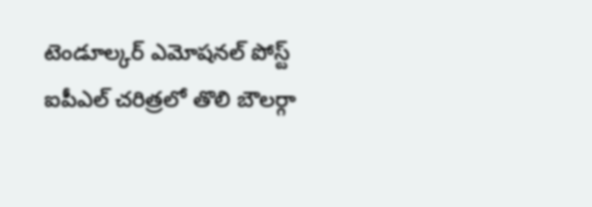టెండూల్కర్ ఎమోషనల్ పోస్ట్
ఐపీఎల్ చరిత్రలో తొలి బౌలర్గా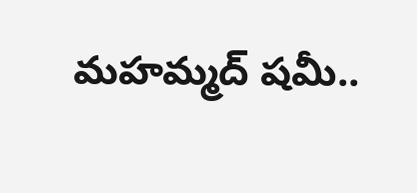మహమ్మద్ షమీ..